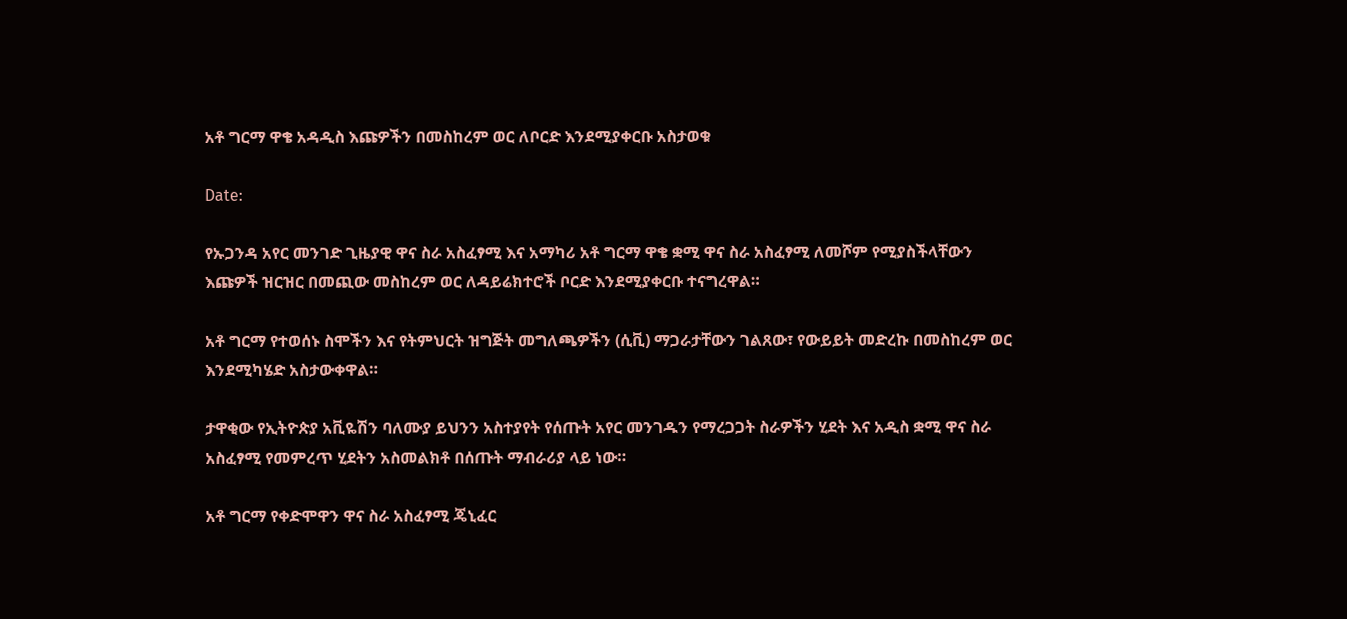አቶ ግርማ ዋቄ አዳዲስ እጩዎችን በመስከረም ወር ለቦርድ እንደሚያቀርቡ አስታወቁ

Date:

የኡጋንዳ አየር መንገድ ጊዜያዊ ዋና ስራ አስፈፃሚ እና አማካሪ አቶ ግርማ ዋቄ ቋሚ ዋና ስራ አስፈፃሚ ለመሾም የሚያስችላቸውን እጩዎች ዝርዝር በመጪው መስከረም ወር ለዳይሬክተሮች ቦርድ እንደሚያቀርቡ ተናግረዋል።

አቶ ግርማ የተወሰኑ ስሞችን እና የትምህርት ዝግጅት መግለጫዎችን (ሲቪ) ማጋራታቸውን ገልጸው፣ የውይይት መድረኩ በመስከረም ወር እንደሚካሄድ አስታውቀዋል።

ታዋቂው የኢትዮጵያ አቪዬሽን ባለሙያ ይህንን አስተያየት የሰጡት አየር መንገዱን የማረጋጋት ስራዎችን ሂደት እና አዲስ ቋሚ ዋና ስራ አስፈፃሚ የመምረጥ ሂደትን አስመልክቶ በሰጡት ማብራሪያ ላይ ነው።

አቶ ግርማ የቀድሞዋን ዋና ስራ አስፈፃሚ ጄኒፈር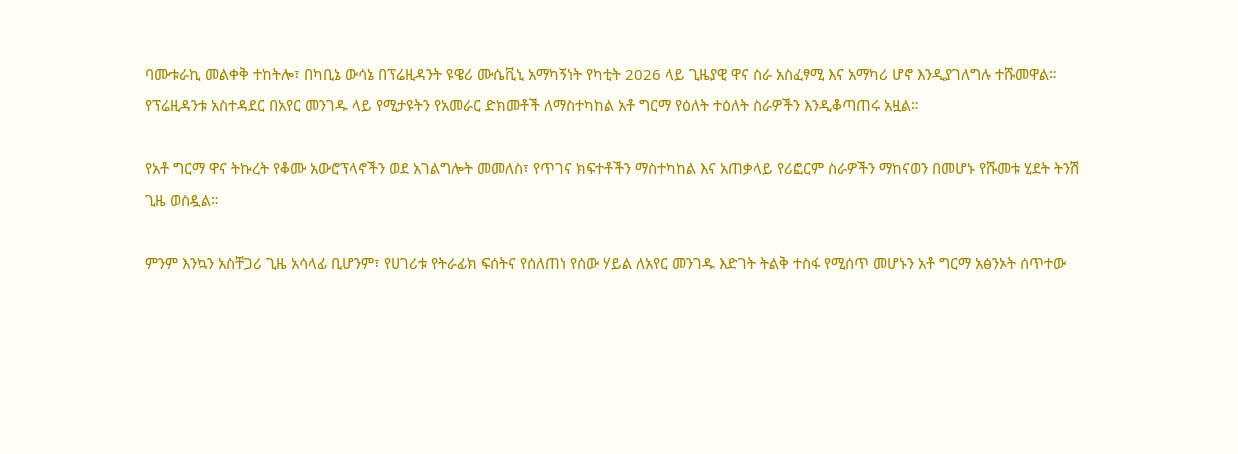ባሙቱራኪ መልቀቅ ተከትሎ፣ በካቢኔ ውሳኔ በፕሬዚዳንት ዩዌሪ ሙሴቪኒ አማካኝነት የካቲት 2026 ላይ ጊዜያዊ ዋና ስራ አስፈፃሚ እና አማካሪ ሆኖ እንዲያገለግሉ ተሹመዋል። የፕሬዚዳንቱ አስተዳደር በአየር መንገዱ ላይ የሚታዩትን የአመራር ድክመቶች ለማስተካከል አቶ ግርማ የዕለት ተዕለት ስራዎችን እንዲቆጣጠሩ አዟል።

የአቶ ግርማ ዋና ትኩረት የቆሙ አውሮፕላኖችን ወደ አገልግሎት መመለስ፣ የጥገና ክፍተቶችን ማስተካከል እና አጠቃላይ የሪፎርም ስራዎችን ማከናወን በመሆኑ የሹመቱ ሂደት ትንሽ ጊዜ ወስዷል።

ምንም እንኳን አስቸጋሪ ጊዜ አሳላፊ ቢሆንም፣ የሀገሪቱ የትራፊክ ፍሰትና የሰለጠነ የሰው ሃይል ለአየር መንገዱ እድገት ትልቅ ተስፋ የሚሰጥ መሆኑን አቶ ግርማ አፅንኦት ሰጥተው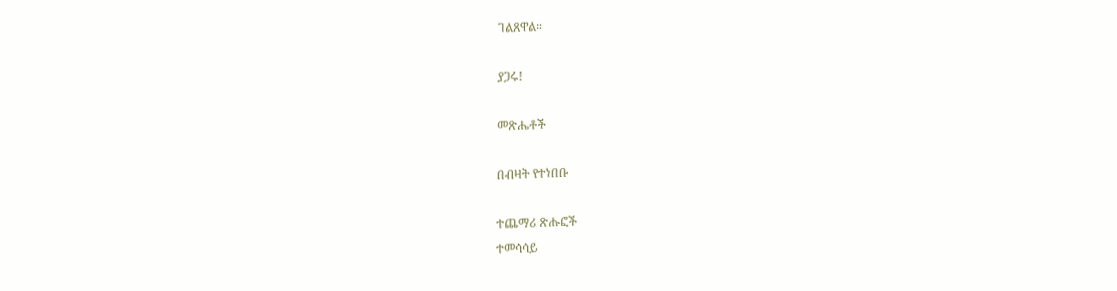ገልጸዋል።

ያጋሩ!

መጽሔቶች

በብዛት የተነበቡ

ተጨማሪ ጽሑፎች
ተመሳሳይ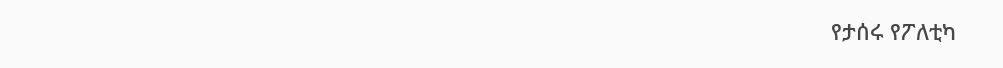የታሰሩ የፖለቲካ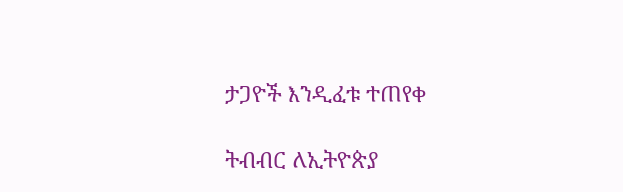ታጋዮች እንዲፈቱ ተጠየቀ

ትብብር ለኢትዮጵያ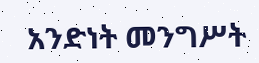አንድነት መንግሥት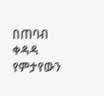በጠባብ ቀዳዳ የምታየውን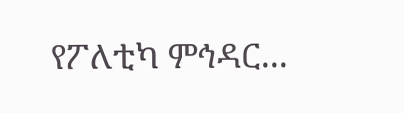የፖለቲካ ምኅዳር...